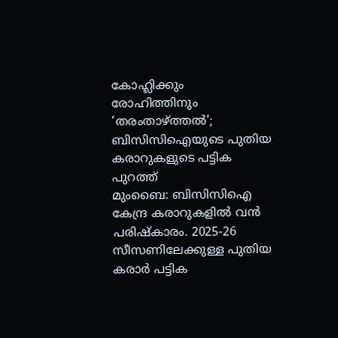കോഹ്ലിക്കും രോഹിത്തിനും ‘തരംതാഴ്ത്തൽ’; ബിസിസിഐയുടെ പുതിയ കരാറുകളുടെ പട്ടിക പുറത്ത്
മുംബൈ: ബിസിസിഐ കേന്ദ്ര കരാറുകളിൽ വൻ പരിഷ്കാരം. 2025-26 സീസണിലേക്കുള്ള പുതിയ കരാർ പട്ടിക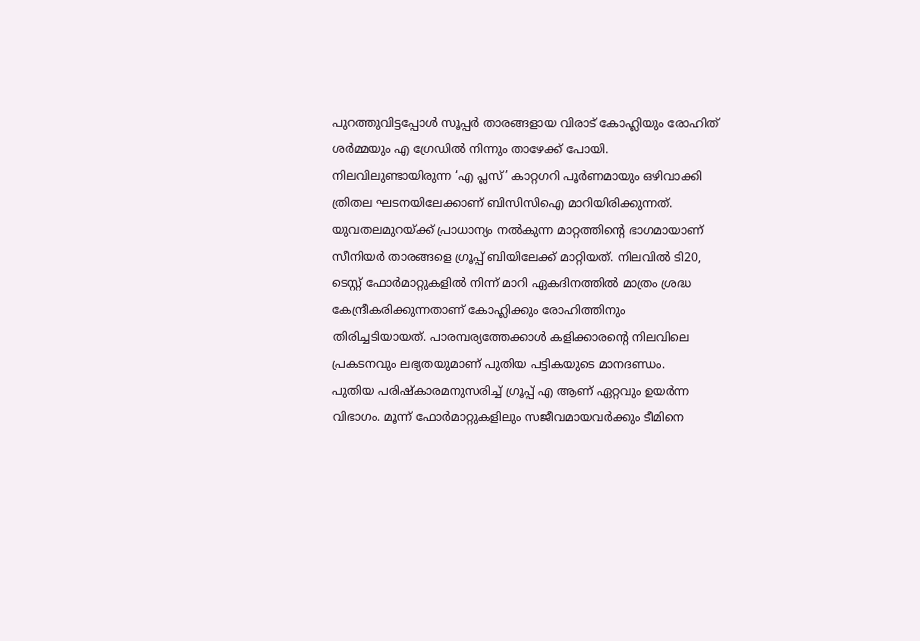പുറത്തുവിട്ടപ്പോൾ സൂപ്പർ താരങ്ങളായ വിരാട് കോഹ്ലിയും രോഹിത് ശർമ്മയും എ ഗ്രേഡിൽ നിന്നും താഴേക്ക് പോയി. നിലവിലുണ്ടായിരുന്ന ‘എ പ്ലസ്’ കാറ്റഗറി പൂർണമായും ഒഴിവാക്കി ത്രിതല ഘടനയിലേക്കാണ് ബിസിസിഐ മാറിയിരിക്കുന്നത്.
യുവതലമുറയ്ക്ക് പ്രാധാന്യം നൽകുന്ന മാറ്റത്തിന്റെ ഭാഗമായാണ് സീനിയർ താരങ്ങളെ ഗ്രൂപ്പ് ബിയിലേക്ക് മാറ്റിയത്. നിലവിൽ ടി20, ടെസ്റ്റ് ഫോർമാറ്റുകളിൽ നിന്ന് മാറി ഏകദിനത്തിൽ മാത്രം ശ്രദ്ധ കേന്ദ്രീകരിക്കുന്നതാണ് കോഹ്ലിക്കും രോഹിത്തിനും തിരിച്ചടിയായത്. പാരമ്പര്യത്തേക്കാൾ കളിക്കാരന്റെ നിലവിലെ പ്രകടനവും ലഭ്യതയുമാണ് പുതിയ പട്ടികയുടെ മാനദണ്ഡം.
പുതിയ പരിഷ്കാരമനുസരിച്ച് ഗ്രൂപ്പ് എ ആണ് ഏറ്റവും ഉയർന്ന വിഭാഗം. മൂന്ന് ഫോർമാറ്റുകളിലും സജീവമായവർക്കും ടീമിനെ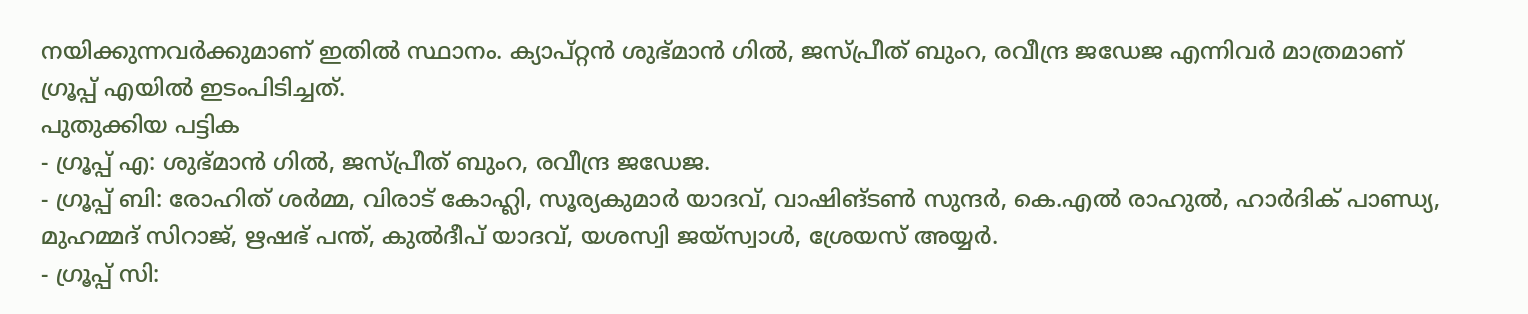നയിക്കുന്നവർക്കുമാണ് ഇതിൽ സ്ഥാനം. ക്യാപ്റ്റൻ ശുഭ്മാൻ ഗിൽ, ജസ്പ്രീത് ബുംറ, രവീന്ദ്ര ജഡേജ എന്നിവർ മാത്രമാണ് ഗ്രൂപ്പ് എയിൽ ഇടംപിടിച്ചത്.
പുതുക്കിയ പട്ടിക
- ഗ്രൂപ്പ് എ: ശുഭ്മാൻ ഗിൽ, ജസ്പ്രീത് ബുംറ, രവീന്ദ്ര ജഡേജ.
- ഗ്രൂപ്പ് ബി: രോഹിത് ശർമ്മ, വിരാട് കോഹ്ലി, സൂര്യകുമാർ യാദവ്, വാഷിങ്ടൺ സുന്ദർ, കെ.എൽ രാഹുൽ, ഹാർദിക് പാണ്ഡ്യ, മുഹമ്മദ് സിറാജ്, ഋഷഭ് പന്ത്, കുൽദീപ് യാദവ്, യശസ്വി ജയ്സ്വാൾ, ശ്രേയസ് അയ്യർ.
- ഗ്രൂപ്പ് സി: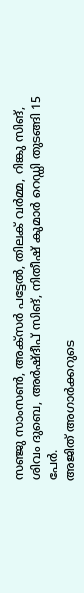സഞ്ജു സാംസൺ, അക്സർ പട്ടേൽ, തിലക് വർമ്മ, റിങ്കു സിങ്, ശിവം ദുബെ, അർഷ്ദീപ് സിങ്, നിതീഷ് കുമാർ റെഡ്ഡി തുടങ്ങി 15 പേർ.
അജിത് അഗാർക്കറുടെ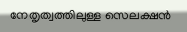നേതൃത്വത്തിലുള്ള സെലക്ഷൻ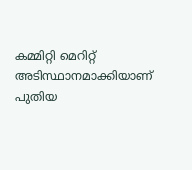കമ്മിറ്റി മെറിറ്റ് അടിസ്ഥാനമാക്കിയാണ് പുതിയ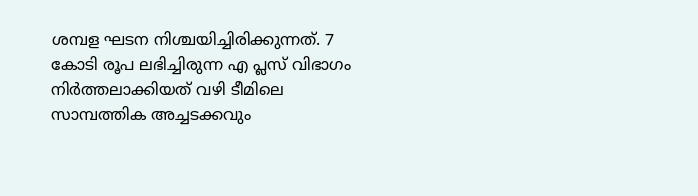ശമ്പള ഘടന നിശ്ചയിച്ചിരിക്കുന്നത്. 7 കോടി രൂപ ലഭിച്ചിരുന്ന എ പ്ലസ് വിഭാഗം നിർത്തലാക്കിയത് വഴി ടീമിലെ സാമ്പത്തിക അച്ചടക്കവും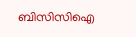ബിസിസിഐ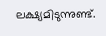ലക്ഷ്യമിടുന്നുണ്ട്.